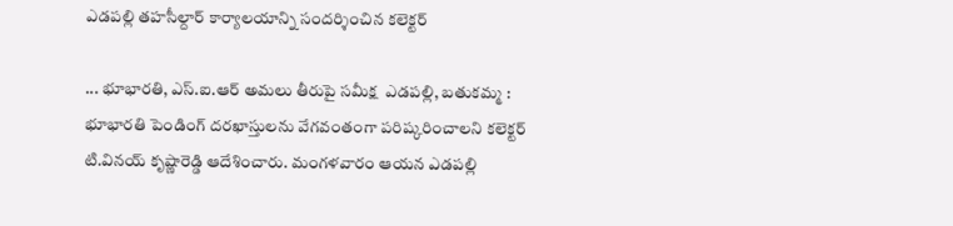ఎడపల్లి తహసీల్దార్ కార్యాలయాన్ని సందర్శించిన కలెక్టర్

... భూభారతి, ఎస్.ఐ.ఆర్ అమలు తీరుపై సమీక్ష  ఎడపల్లి, బతుకమ్మ :    భూభారతి పెండింగ్ దరఖాస్తులను వేగవంతంగా పరిష్కరించాలని కలెక్టర్ టి.వినయ్ కృష్ణారెడ్డి ఆదేశించారు. మంగళవారం ఆయన ఎడపల్లి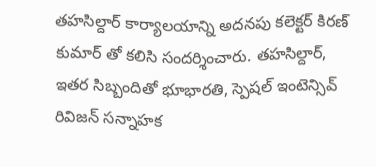తహసిల్దార్ కార్యాలయాన్ని అదనపు కలెక్టర్ కిరణ్ కుమార్ తో కలిసి సందర్శించారు. తహసిల్దార్, ఇతర సిబ్బందితో భూభారతి, స్పెషల్ ఇంటెన్సివ్ రివిజన్ సన్నాహక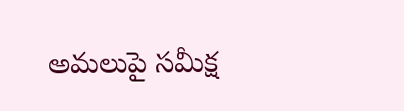అమలుపై సమీక్ష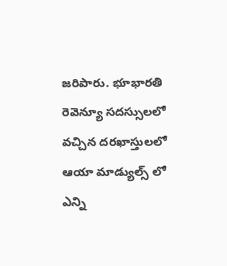జరిపారు. భూభారతి రెవెన్యూ సదస్సులలో వచ్చిన దరఖాస్తులలో ఆయా మాడ్యుల్స్ లో ఎన్ని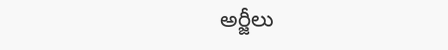అర్జీలు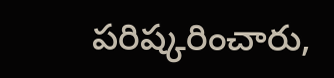పరిష్కరించారు,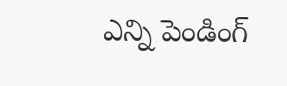ఎన్ని పెండింగ్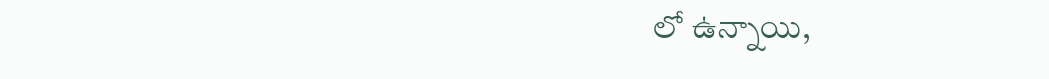లో ఉన్నాయి,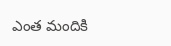ఎంత మందికి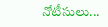నోటీసులు...